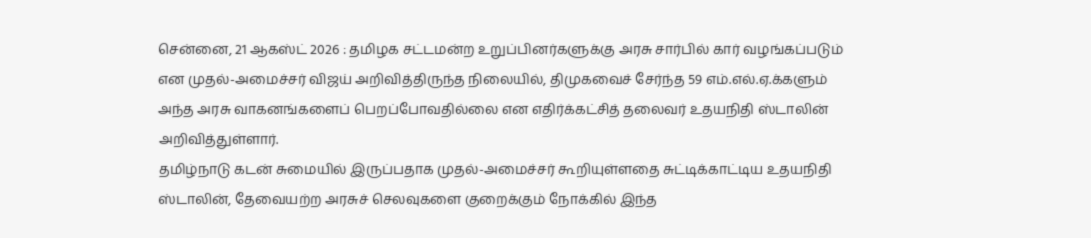சென்னை, 21 ஆகஸ்ட் 2026 : தமிழக சட்டமன்ற உறுப்பினர்களுக்கு அரசு சார்பில் கார் வழங்கப்படும் என முதல்-அமைச்சர் விஜய் அறிவித்திருந்த நிலையில், திமுகவைச் சேர்ந்த 59 எம்.எல்.ஏ.க்களும் அந்த அரசு வாகனங்களைப் பெறப்போவதில்லை என எதிர்க்கட்சித் தலைவர் உதயநிதி ஸ்டாலின் அறிவித்துள்ளார்.
தமிழ்நாடு கடன் சுமையில் இருப்பதாக முதல்-அமைச்சர் கூறியுள்ளதை சுட்டிக்காட்டிய உதயநிதி ஸ்டாலின், தேவையற்ற அரசுச் செலவுகளை குறைக்கும் நோக்கில் இந்த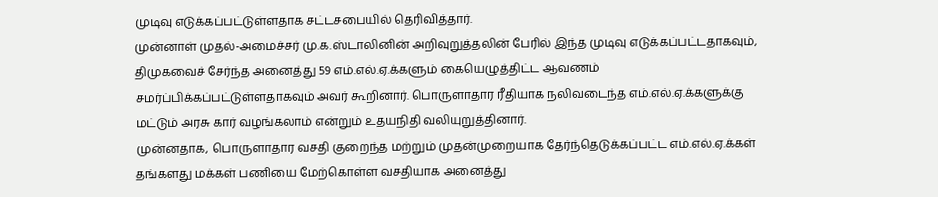முடிவு எடுக்கப்பட்டுள்ளதாக சட்டசபையில் தெரிவித்தார்.
முன்னாள் முதல்-அமைச்சர் மு.க.ஸ்டாலினின் அறிவுறுத்தலின் பேரில் இந்த முடிவு எடுக்கப்பட்டதாகவும், திமுகவைச் சேர்ந்த அனைத்து 59 எம்.எல்.ஏ.க்களும் கையெழுத்திட்ட ஆவணம் சமர்ப்பிக்கப்பட்டுள்ளதாகவும் அவர் கூறினார். பொருளாதார ரீதியாக நலிவடைந்த எம்.எல்.ஏ.க்களுக்கு மட்டும் அரசு கார் வழங்கலாம் என்றும் உதயநிதி வலியுறுத்தினார்.
முன்னதாக, பொருளாதார வசதி குறைந்த மற்றும் முதன்முறையாக தேர்ந்தெடுக்கப்பட்ட எம்.எல்.ஏ.க்கள் தங்களது மக்கள் பணியை மேற்கொள்ள வசதியாக அனைத்து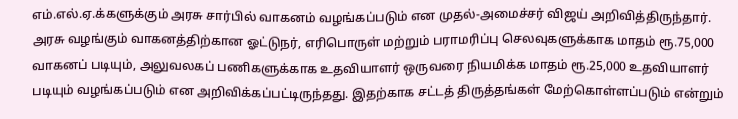எம்.எல்.ஏ.க்களுக்கும் அரசு சார்பில் வாகனம் வழங்கப்படும் என முதல்-அமைச்சர் விஜய் அறிவித்திருந்தார்.
அரசு வழங்கும் வாகனத்திற்கான ஓட்டுநர், எரிபொருள் மற்றும் பராமரிப்பு செலவுகளுக்காக மாதம் ரூ.75,000 வாகனப் படியும், அலுவலகப் பணிகளுக்காக உதவியாளர் ஒருவரை நியமிக்க மாதம் ரூ.25,000 உதவியாளர் படியும் வழங்கப்படும் என அறிவிக்கப்பட்டிருந்தது. இதற்காக சட்டத் திருத்தங்கள் மேற்கொள்ளப்படும் என்றும்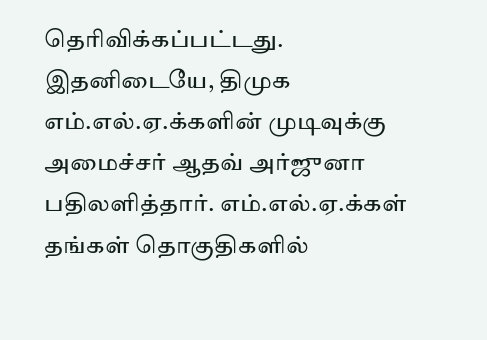தெரிவிக்கப்பட்டது.
இதனிடையே, திமுக எம்.எல்.ஏ.க்களின் முடிவுக்கு அமைச்சர் ஆதவ் அர்ஜுனா பதிலளித்தார். எம்.எல்.ஏ.க்கள் தங்கள் தொகுதிகளில்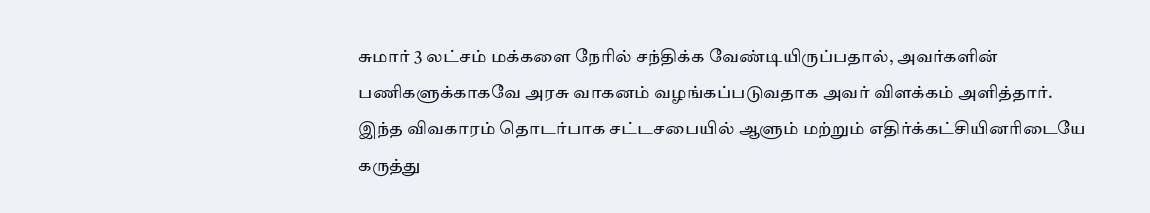சுமார் 3 லட்சம் மக்களை நேரில் சந்திக்க வேண்டியிருப்பதால், அவர்களின் பணிகளுக்காகவே அரசு வாகனம் வழங்கப்படுவதாக அவர் விளக்கம் அளித்தார். இந்த விவகாரம் தொடர்பாக சட்டசபையில் ஆளும் மற்றும் எதிர்க்கட்சியினரிடையே கருத்து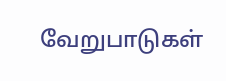வேறுபாடுகள்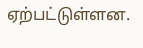ஏற்பட்டுள்ளன.